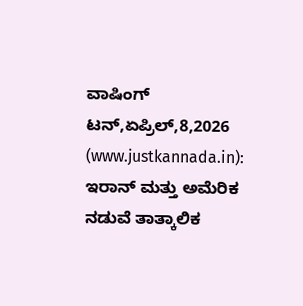ವಾಷಿಂಗ್ ಟನ್,ಏಪ್ರಿಲ್,8,2026 (www.justkannada.in): ಇರಾನ್ ಮತ್ತು ಅಮೆರಿಕ ನಡುವೆ ತಾತ್ಕಾಲಿಕ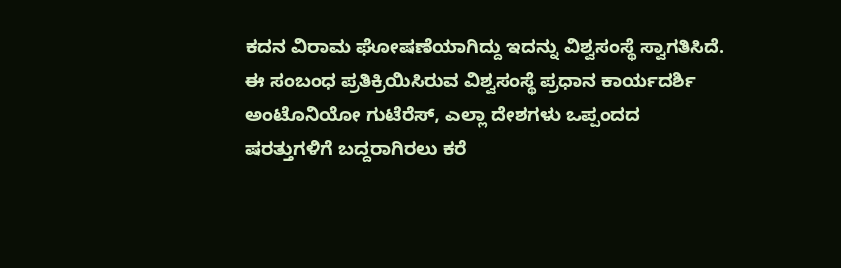ಕದನ ವಿರಾಮ ಘೋಷಣೆಯಾಗಿದ್ದು ಇದನ್ನು ವಿಶ್ವಸಂಸ್ಥೆ ಸ್ವಾಗತಿಸಿದೆ.
ಈ ಸಂಬಂಧ ಪ್ರತಿಕ್ರಿಯಿಸಿರುವ ವಿಶ್ವಸಂಸ್ಥೆ ಪ್ರಧಾನ ಕಾರ್ಯದರ್ಶಿ ಅಂಟೊನಿಯೋ ಗುಟೆರೆಸ್, ಎಲ್ಲಾ ದೇಶಗಳು ಒಪ್ಪಂದದ ಷರತ್ತುಗಳಿಗೆ ಬದ್ದರಾಗಿರಲು ಕರೆ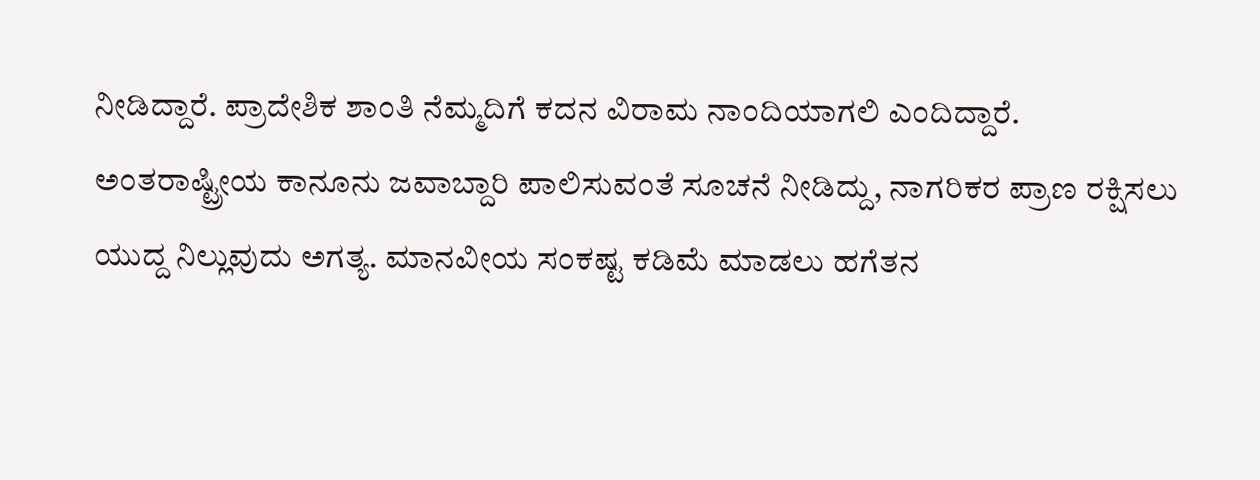ನೀಡಿದ್ದಾರೆ. ಪ್ರಾದೇಶಿಕ ಶಾಂತಿ ನೆಮ್ಮದಿಗೆ ಕದನ ವಿರಾಮ ನಾಂದಿಯಾಗಲಿ ಎಂದಿದ್ದಾರೆ.
ಅಂತರಾಷ್ಟ್ರೀಯ ಕಾನೂನು ಜವಾಬ್ದಾರಿ ಪಾಲಿಸುವಂತೆ ಸೂಚನೆ ನೀಡಿದ್ದು, ನಾಗರಿಕರ ಪ್ರಾಣ ರಕ್ಷಿಸಲು ಯುದ್ದ ನಿಲ್ಲುವುದು ಅಗತ್ಯ. ಮಾನವೀಯ ಸಂಕಷ್ಟ ಕಡಿಮೆ ಮಾಡಲು ಹಗೆತನ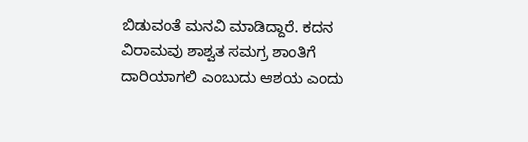ಬಿಡುವಂತೆ ಮನವಿ ಮಾಡಿದ್ದಾರೆ. ಕದನ ವಿರಾಮವು ಶಾಶ್ವತ ಸಮಗ್ರ ಶಾಂತಿಗೆ ದಾರಿಯಾಗಲಿ ಎಂಬುದು ಆಶಯ ಎಂದು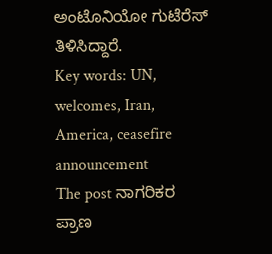ಅಂಟೊನಿಯೋ ಗುಟೆರೆಸ್ ತಿಳಿಸಿದ್ದಾರೆ.
Key words: UN, welcomes, Iran, America, ceasefire announcement
The post ನಾಗರಿಕರ ಪ್ರಾಣ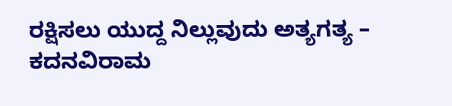ರಕ್ಷಿಸಲು ಯುದ್ದ ನಿಲ್ಲುವುದು ಅತ್ಯಗತ್ಯ – ಕದನವಿರಾಮ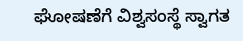ಘೋಷಣೆಗೆ ವಿಶ್ವಸಂಸ್ಥೆ ಸ್ವಾಗತ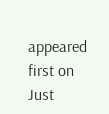appeared first on Just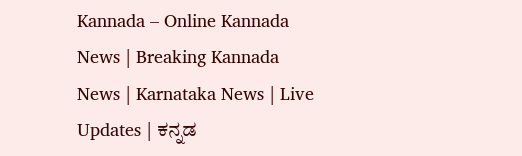Kannada – Online Kannada News | Breaking Kannada News | Karnataka News | Live Updates | ಕನ್ನಡ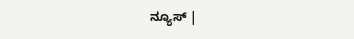ನ್ಯೂಸ್ |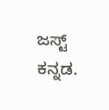ಜಸ್ಟ್ ಕನ್ನಡ.